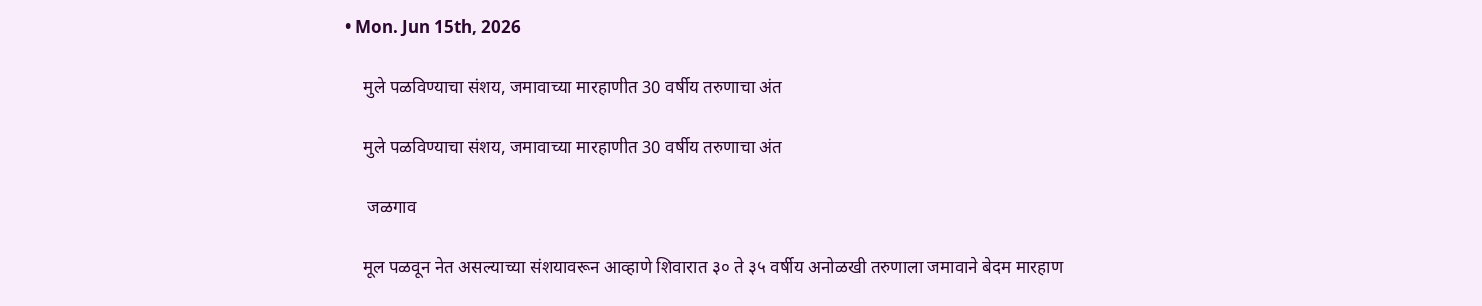• Mon. Jun 15th, 2026

    मुले पळविण्याचा संशय, जमावाच्या मारहाणीत 30 वर्षीय तरुणाचा अंत

    मुले पळविण्याचा संशय, जमावाच्या मारहाणीत 30 वर्षीय तरुणाचा अंत

     जळगाव

    मूल पळवून नेत असल्याच्या संशयावरून आव्हाणे शिवारात ३० ते ३५ वर्षीय अनोळखी तरुणाला जमावाने बेदम मारहाण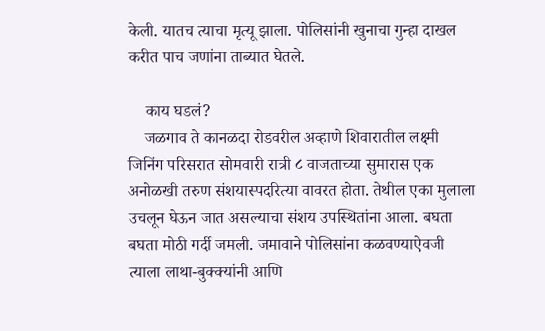केली. यातच त्याचा मृत्यू झाला. पोलिसांनी खुनाचा गुन्हा दाखल करीत पाच जणांना ताब्यात घेतले.

    काय घडलं?
    जळगाव ते कानळदा रोडवरील अव्हाणे शिवारातील लक्ष्मी जिनिंग परिसरात सोमवारी रात्री ८ वाजताच्या सुमारास एक अनोळखी तरुण संशयास्पदरित्या वावरत होता. तेथील एका मुलाला उचलून घेऊन जात असल्याचा संशय उपस्थितांना आला. बघता बघता मोठी गर्दी जमली. जमावाने पोलिसांना कळवण्याऐवजी त्याला लाथा-बुक्क्यांनी आणि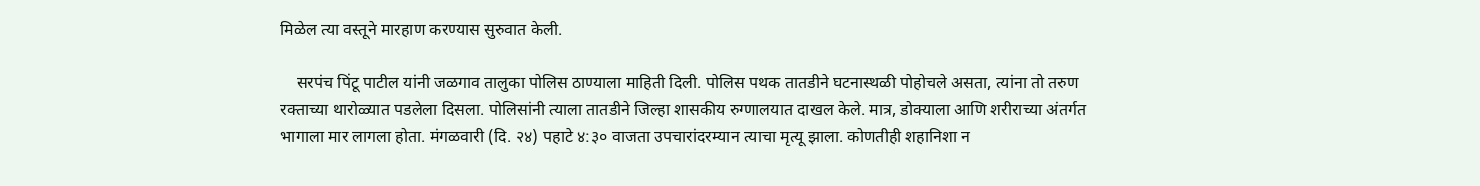मिळेल त्या वस्तूने मारहाण करण्यास सुरुवात केली.

    सरपंच पिंटू पाटील यांनी जळगाव तालुका पोलिस ठाण्याला माहिती दिली. पोलिस पथक तातडीने घटनास्थळी पोहोचले असता, त्यांना तो तरुण रक्ताच्या थारोळ्यात पडलेला दिसला. पोलिसांनी त्याला तातडीने जिल्हा शासकीय रुग्णालयात दाखल केले. मात्र, डोक्याला आणि शरीराच्या अंतर्गत भागाला मार लागला होता. मंगळवारी (दि. २४) पहाटे ४:३० वाजता उपचारांदरम्यान त्याचा मृत्यू झाला. कोणतीही शहानिशा न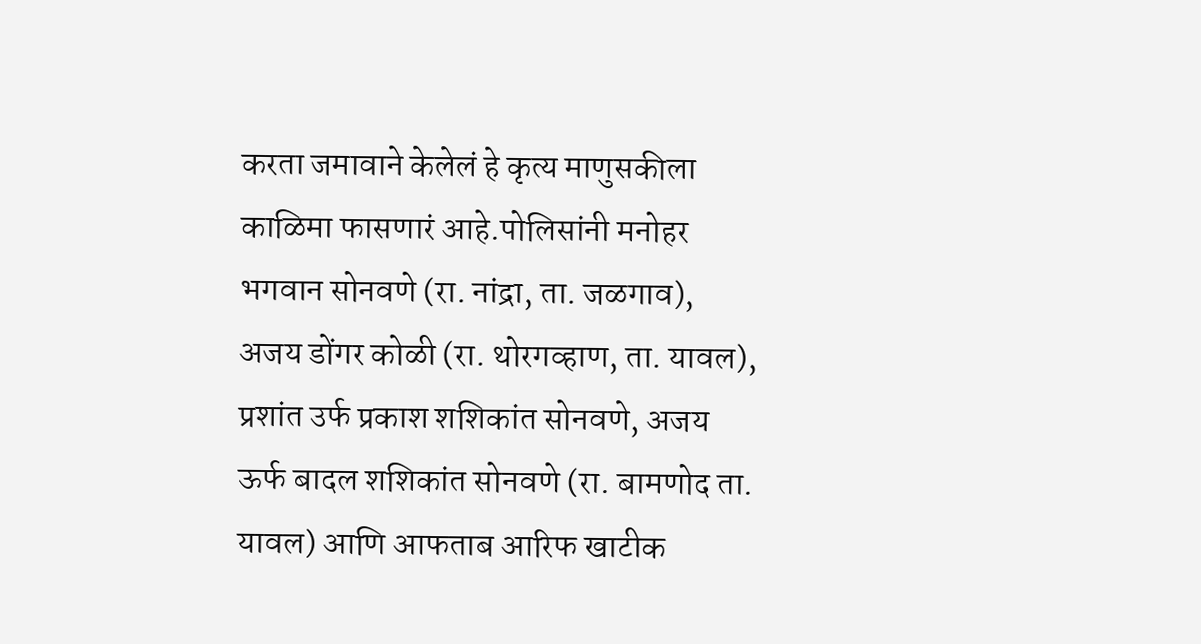करता जमावाने केलेलं हे कृत्य माणुसकीला काळिमा फासणारं आहे.पोलिसांनी मनोहर भगवान सोनवणे (रा. नांद्रा, ता. जळगाव), अजय डोंगर कोळी (रा. थोरगव्हाण, ता. यावल), प्रशांत उर्फ प्रकाश शशिकांत सोनवणे, अजय ऊर्फ बादल शशिकांत सोनवणे (रा. बामणोद ता. यावल) आणि आफताब आरिफ खाटीक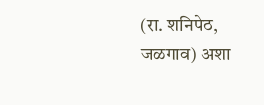(रा. शनिपेठ, जळगाव) अशा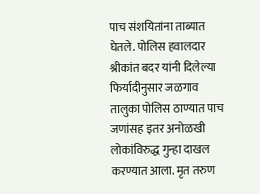पाच संशयितांना ताब्यात घेतले. पोलिस हवालदार श्रीकांत बदर यांनी दिलेल्या फिर्यादीनुसार जळगाव तालुका पोलिस ठाण्यात पाच जणांसह इतर अनोळखी लोकांविरुद्ध गुन्हा दाखल करण्यात आला. मृत तरुण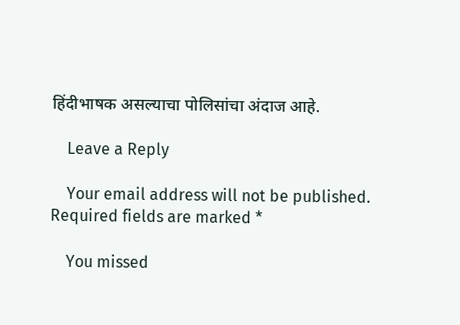हिंदीभाषक असल्याचा पोलिसांचा अंदाज आहे.

    Leave a Reply

    Your email address will not be published. Required fields are marked *

    You missed